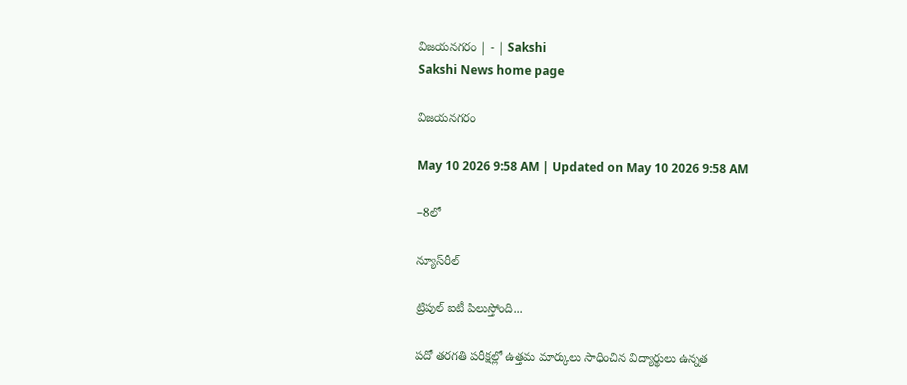విజయనగరం | - | Sakshi
Sakshi News home page

విజయనగరం

May 10 2026 9:58 AM | Updated on May 10 2026 9:58 AM

–8లో

న్యూస్‌రీల్‌

ట్రిపుల్‌ ఐటీ పిలుస్తోంది...

పదో తరగతి పరీక్షల్లో ఉత్తమ మార్కులు సాధించిన విద్యార్థులు ఉన్నత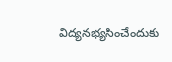విద్యనభ్యసించేందుకు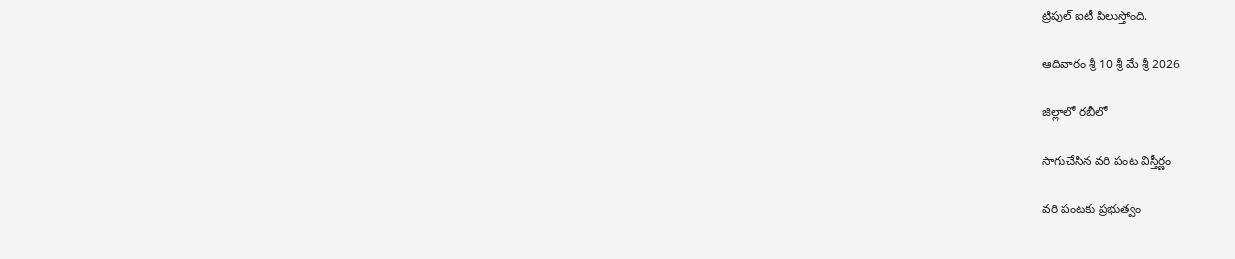ట్రిపుల్‌ ఐటీ పిలుస్తోంది.

ఆదివారం శ్రీ 10 శ్రీ మే శ్రీ 2026

జిల్లాలో రబీలో

సాగుచేసిన వరి పంట విస్తీర్ణం

వరి పంటకు ప్రభుత్వం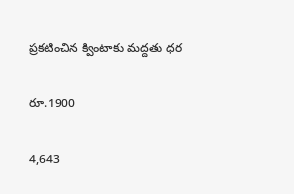ప్రకటించిన క్వింటాకు మద్దతు ధర

రూ.1900

4,643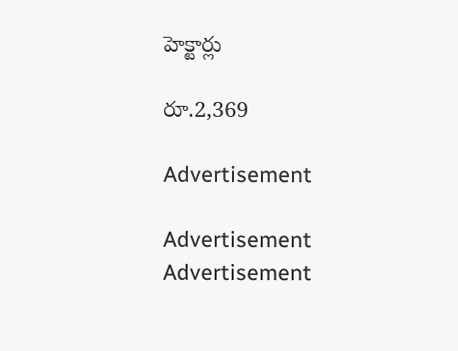హెక్టార్లు

రూ.2,369

Advertisement

Advertisement
Advertisement